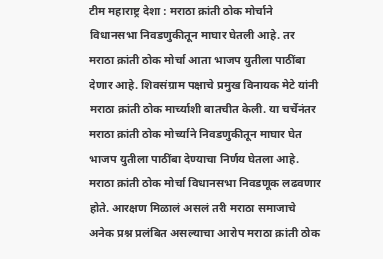टीम महाराष्ट्र देशा : मराठा क्रांती ठोक मोर्चाने विधानसभा निवडणुकीतून माघार घेतली आहे. तर मराठा क्रांती ठोक मोर्चा आता भाजप युतीला पाठींबा देणार आहे. शिवसंग्राम पक्षाचे प्रमुख विनायक मेटे यांनी मराठा क्रांती ठोक मार्च्याशी बातचीत केली. या चर्चेनंतर मराठा क्रांती ठोक मोर्च्याने निवडणुकीतून माघार घेत भाजप युतीला पाठींबा देण्याचा निर्णय घेतला आहे.
मराठा क्रांती ठोक मोर्चा विधानसभा निवडणूक लढवणार होते. आरक्षण मिळालं असलं तरी मराठा समाजाचे अनेक प्रश्न प्रलंबित असल्याचा आरोप मराठा क्रांती ठोक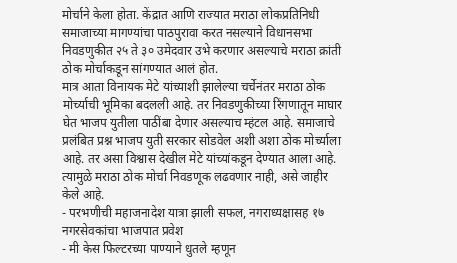मोर्चाने केला होता. केंद्रात आणि राज्यात मराठा लोकप्रतिनिधी समाजाच्या मागण्यांचा पाठपुरावा करत नसल्याने विधानसभा निवडणुकीत २५ ते ३० उमेदवार उभे करणार असल्याचे मराठा क्रांती ठोक मोर्चाकडून सांगण्यात आलं होत.
मात्र आता विनायक मेटे यांच्याशी झालेल्या चर्चेनंतर मराठा ठोक मोर्च्याची भूमिका बदलली आहे. तर निवडणुकीच्या रिंगणातून माघार घेत भाजप युतीला पाठींबा देणार असल्याच म्हंटल आहे. समाजाचे प्रलंबित प्रश्न भाजप युती सरकार सोडवेल अशी अशा ठोक मोर्च्याला आहे. तर असा विश्वास देखील मेटे यांच्यांकडून देण्यात आला आहे. त्यामुळे मराठा ठोक मोर्चा निवडणूक लढवणार नाही, असे जाहीर केले आहे.
- परभणीची महाजनादेश यात्रा झाली सफल, नगराध्यक्षासह १७ नगरसेवकांचा भाजपात प्रवेश
- मी केस फिल्टरच्या पाण्याने धुतले म्हणून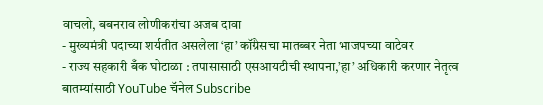वाचलो, बबनराव लोणीकरांचा अजब दावा
- मुख्यमंत्री पदाच्या शर्यतीत असलेला ‘हा’ कॉंग्रेसचा मातब्बर नेता भाजपच्या वाटेवर
- राज्य सहकारी बँक घोटाळा : तपासासाठी एसआयटीची स्थापना,’हा’ अधिकारी करणार नेतृत्व
बातम्यांसाठी YouTube चॅनेल Subscribe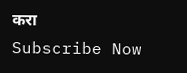करा
Subscribe Now